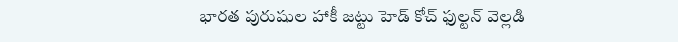భారత పురుషుల హాకీ జట్టు హెడ్ కోచ్ ఫుల్టన్ వెల్లడి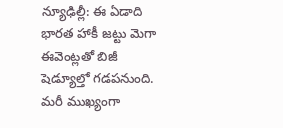న్యూఢిల్లీ: ఈ ఏడాది భారత హాకీ జట్టు మెగా ఈవెంట్లతో బిజీ షెడ్యూల్తో గడపనుంది. మరీ ముఖ్యంగా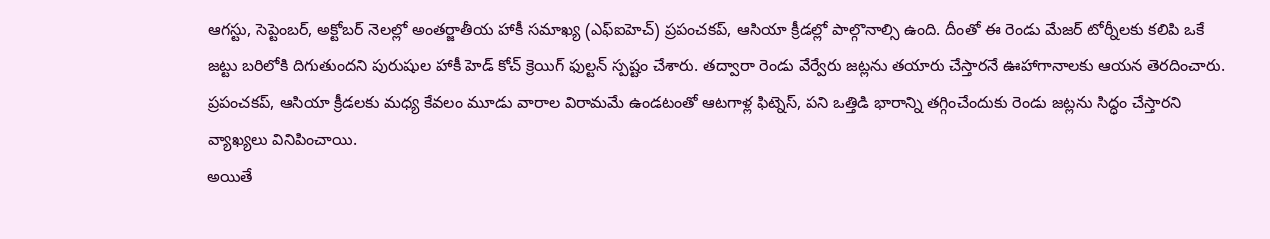ఆగస్టు, సెప్టెంబర్, అక్టోబర్ నెలల్లో అంతర్జాతీయ హాకీ సమాఖ్య (ఎఫ్ఐహెచ్) ప్రపంచకప్, ఆసియా క్రీడల్లో పాల్గొనాల్సి ఉంది. దీంతో ఈ రెండు మేజర్ టోర్నీలకు కలిపి ఒకే జట్టు బరిలోకి దిగుతుందని పురుషుల హాకీ హెడ్ కోచ్ క్రెయిగ్ ఫుల్టన్ స్పష్టం చేశారు. తద్వారా రెండు వేర్వేరు జట్లను తయారు చేస్తారనే ఊహాగానాలకు ఆయన తెరదించారు. ప్రపంచకప్, ఆసియా క్రీడలకు మధ్య కేవలం మూడు వారాల విరామమే ఉండటంతో ఆటగాళ్ల ఫిట్నెస్, పని ఒత్తిడి భారాన్ని తగ్గించేందుకు రెండు జట్లను సిద్ధం చేస్తారని వ్యాఖ్యలు వినిపించాయి.
అయితే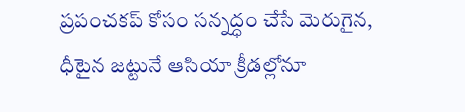ప్రపంచకప్ కోసం సన్నద్ధం చేసే మెరుగైన, ధీటైన జట్టునే ఆసియా క్రీడల్లోనూ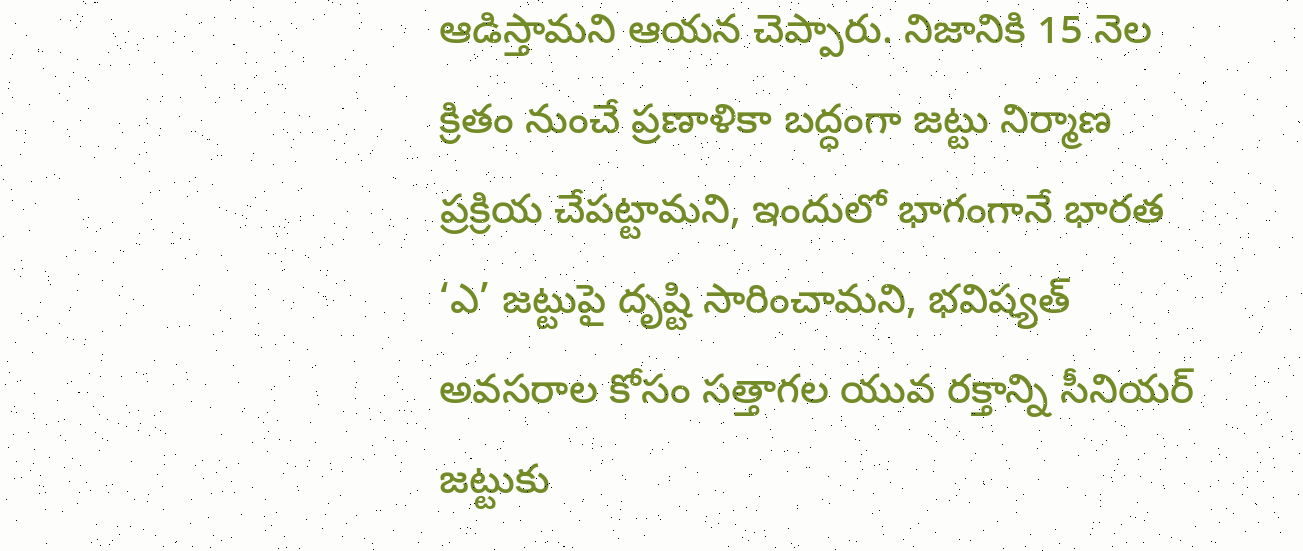ఆడిస్తామని ఆయన చెప్పారు. నిజానికి 15 నెల క్రితం నుంచే ప్రణాళికా బద్ధంగా జట్టు నిర్మాణ ప్రక్రియ చేపట్టామని, ఇందులో భాగంగానే భారత ‘ఎ’ జట్టుపై దృష్టి సారించామని, భవిష్యత్ అవసరాల కోసం సత్తాగల యువ రక్తాన్ని సీనియర్ జట్టుకు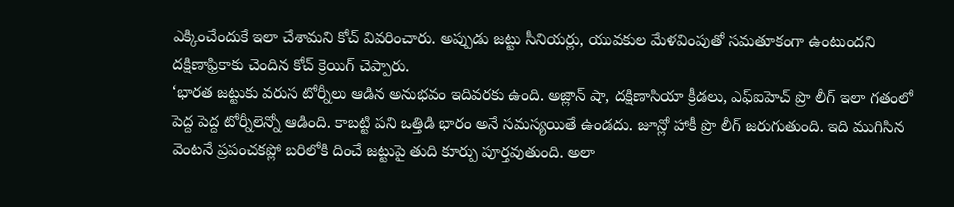ఎక్కించేందుకే ఇలా చేశామని కోచ్ వివరించారు. అప్పుడు జట్టు సీనియర్లు, యువకుల మేళవింపుతో సమతూకంగా ఉంటుందని దక్షిణాఫ్రికాకు చెందిన కోచ్ క్రెయిగ్ చెప్పారు.
‘భారత జట్టుకు వరుస టోర్నీలు ఆడిన అనుభవం ఇదివరకు ఉంది. అజ్లాన్ షా, దక్షిణాసియా క్రీడలు, ఎఫ్ఐహెచ్ ప్రొ లీగ్ ఇలా గతంలో పెద్ద పెద్ద టోర్నీలెన్నో ఆడింది. కాబట్టి పని ఒత్తిడి భారం అనే సమస్యయితే ఉండదు. జూన్లో హాకీ ప్రొ లీగ్ జరుగుతుంది. ఇది ముగిసిన వెంటనే ప్రపంచకప్లో బరిలోకి దించే జట్టుపై తుది కూర్పు పూర్తవుతుంది. అలా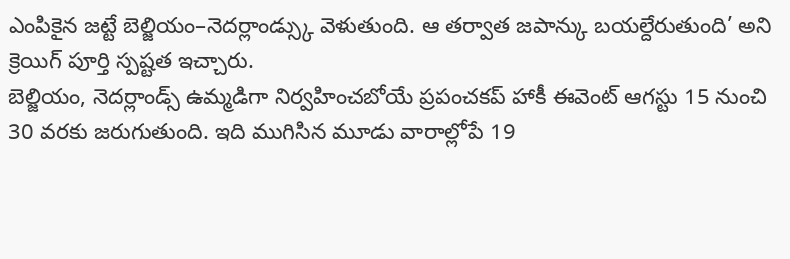ఎంపికైన జట్టే బెల్జియం–నెదర్లాండ్స్కు వెళుతుంది. ఆ తర్వాత జపాన్కు బయల్దేరుతుంది’ అని క్రెయిగ్ పూర్తి స్పష్టత ఇచ్చారు.
బెల్జియం, నెదర్లాండ్స్ ఉమ్మడిగా నిర్వహించబోయే ప్రపంచకప్ హాకీ ఈవెంట్ ఆగస్టు 15 నుంచి 30 వరకు జరుగుతుంది. ఇది ముగిసిన మూడు వారాల్లోపే 19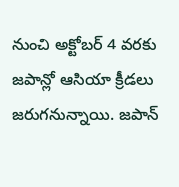నుంచి అక్టోబర్ 4 వరకు జపాన్లో ఆసియా క్రీడలు జరుగనున్నాయి. జపాన్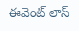ఈవెంట్ లాస్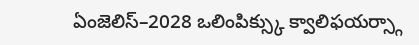ఏంజెలిస్–2028 ఒలింపిక్స్కు క్వాలిఫయర్స్గా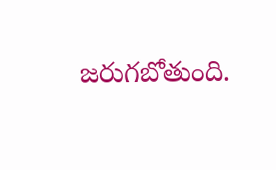జరుగబోతుంది.